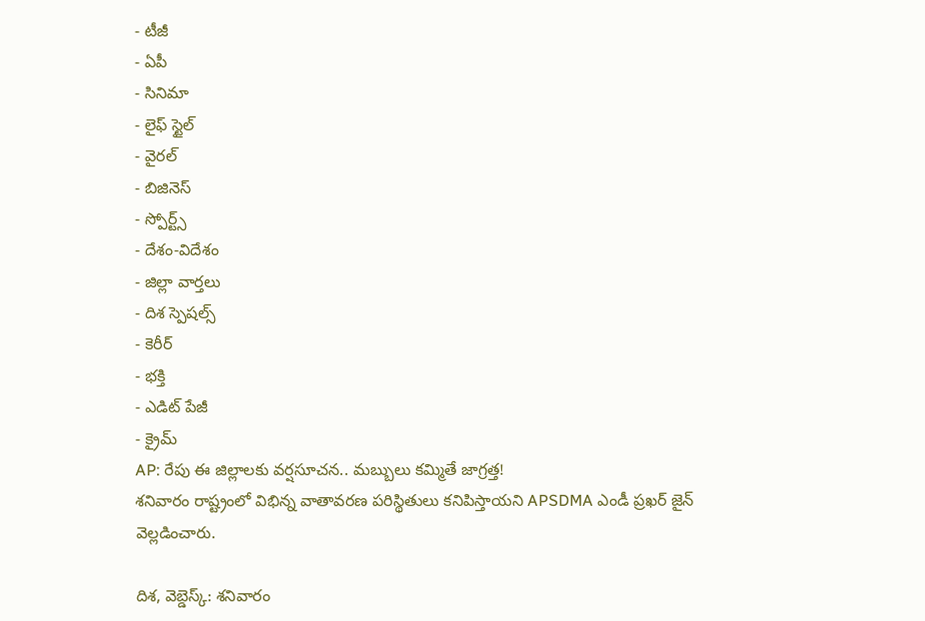- టీజీ
- ఏపీ
- సినిమా
- లైఫ్ స్టైల్
- వైరల్
- బిజినెస్
- స్పోర్ట్స్
- దేశం-విదేశం
- జిల్లా వార్తలు
- దిశ స్పెషల్స్
- కెరీర్
- భక్తి
- ఎడిట్ పేజీ
- క్రైమ్
AP: రేపు ఈ జిల్లాలకు వర్షసూచన.. మబ్బులు కమ్మితే జాగ్రత్త!
శనివారం రాష్ట్రంలో విభిన్న వాతావరణ పరిస్థితులు కనిపిస్తాయని APSDMA ఎండీ ప్రఖర్ జైన్ వెల్లడించారు.

దిశ, వెబ్డెస్క్: శనివారం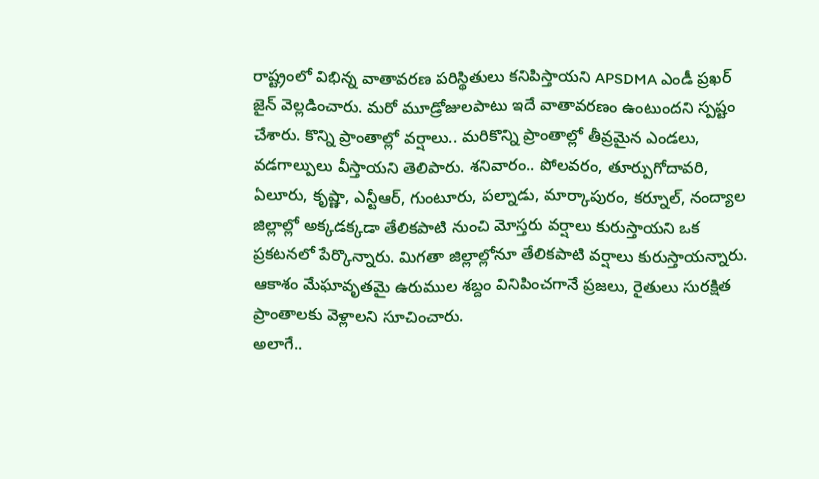రాష్ట్రంలో విభిన్న వాతావరణ పరిస్థితులు కనిపిస్తాయని APSDMA ఎండీ ప్రఖర్ జైన్ వెల్లడించారు. మరో మూడ్రోజులపాటు ఇదే వాతావరణం ఉంటుందని స్పష్టం చేశారు. కొన్ని ప్రాంతాల్లో వర్షాలు.. మరికొన్ని ప్రాంతాల్లో తీవ్రమైన ఎండలు, వడగాల్పులు వీస్తాయని తెలిపారు. శనివారం.. పోలవరం, తూర్పుగోదావరి, ఏలూరు, కృష్ణా, ఎన్టీఆర్, గుంటూరు, పల్నాడు, మార్కాపురం, కర్నూల్, నంద్యాల జిల్లాల్లో అక్కడక్కడా తేలికపాటి నుంచి మోస్తరు వర్షాలు కురుస్తాయని ఒక ప్రకటనలో పేర్కొన్నారు. మిగతా జిల్లాల్లోనూ తేలికపాటి వర్షాలు కురుస్తాయన్నారు. ఆకాశం మేఘావృతమై ఉరుముల శబ్దం వినిపించగానే ప్రజలు, రైతులు సురక్షిత ప్రాంతాలకు వెళ్లాలని సూచించారు.
అలాగే..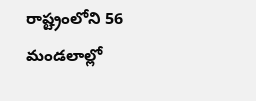రాష్ట్రంలోని 56 మండలాల్లో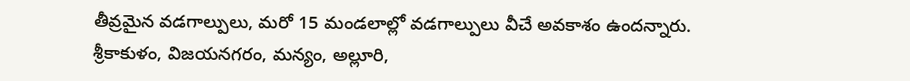తీవ్రమైన వడగాల్పులు, మరో 15 మండలాల్లో వడగాల్పులు వీచే అవకాశం ఉందన్నారు. శ్రీకాకుళం, విజయనగరం, మన్యం, అల్లూరి,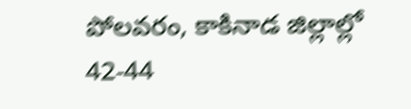పోలవరం, కాకినాడ జిల్లాల్లో 42-44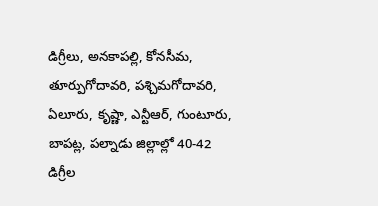డిగ్రీలు, అనకాపల్లి, కోనసీమ, తూర్పుగోదావరి, పశ్చిమగోదావరి, ఏలూరు, కృష్ణా, ఎన్టీఆర్, గుంటూరు, బాపట్ల, పల్నాడు జిల్లాల్లో 40-42 డిగ్రీల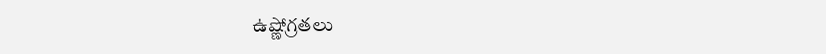ఉష్ణోగ్రతలు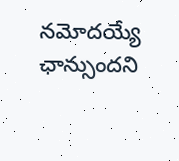నమోదయ్యే ఛాన్సుందని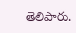తెలిపారు.